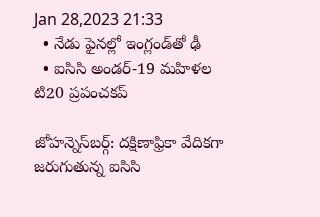Jan 28,2023 21:33
  • నేడు ఫైనల్లో ఇంగ్లండ్‌తో ఢీ
  • ఐసిసి అండర్‌-19 మహిళల టి20 ప్రపంచకప్‌

జోహన్నెస్‌బర్గ్‌: దక్షిణాఫ్రికా వేదికగా జరుగుతున్న ఐసిసి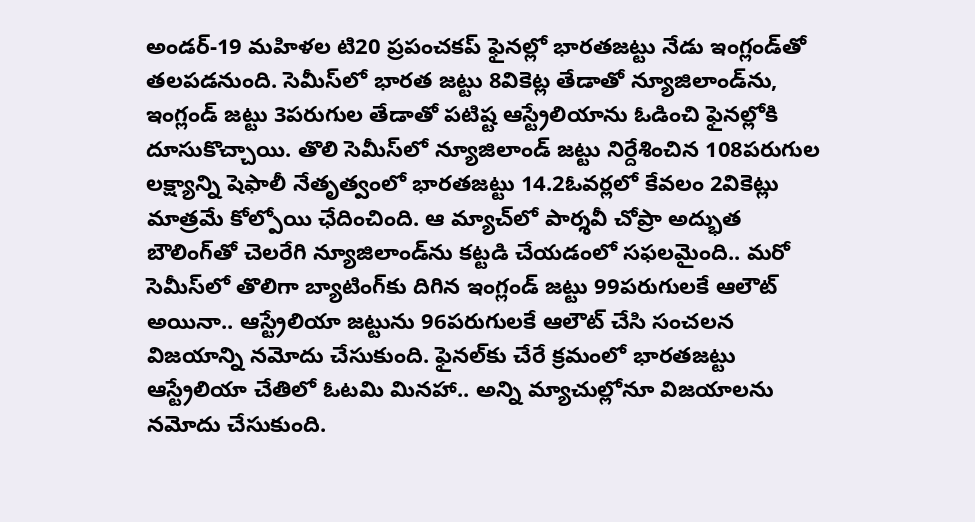అండర్‌-19 మహిళల టి20 ప్రపంచకప్‌ ఫైనల్లో భారతజట్టు నేడు ఇంగ్లండ్‌తో తలపడనుంది. సెమీస్‌లో భారత జట్టు 8వికెట్ల తేడాతో న్యూజిలాండ్‌ను, ఇంగ్లండ్‌ జట్టు 3పరుగుల తేడాతో పటిష్ట ఆస్ట్రేలియాను ఓడించి ఫైనల్లోకి దూసుకొచ్చాయి. తొలి సెమీస్‌లో న్యూజిలాండ్‌ జట్టు నిర్దేశించిన 108పరుగుల లక్ష్యాన్ని షెఫాలీ నేతృత్వంలో భారతజట్టు 14.2ఓవర్లలో కేవలం 2వికెట్లు మాత్రమే కోల్పోయి ఛేదించింది. ఆ మ్యాచ్‌లో పార్శవీ చోప్రా అద్భుత బౌలింగ్‌తో చెలరేగి న్యూజిలాండ్‌ను కట్టడి చేయడంలో సఫలమైంది.. మరో సెమీస్‌లో తొలిగా బ్యాటింగ్‌కు దిగిన ఇంగ్లండ్‌ జట్టు 99పరుగులకే ఆలౌట్‌ అయినా.. ఆస్ట్రేలియా జట్టును 96పరుగులకే ఆలౌట్‌ చేసి సంచలన విజయాన్ని నమోదు చేసుకుంది. ఫైనల్‌కు చేరే క్రమంలో భారతజట్టు ఆస్ట్రేలియా చేతిలో ఓటమి మినహా.. అన్ని మ్యాచుల్లోనూ విజయాలను నమోదు చేసుకుంది.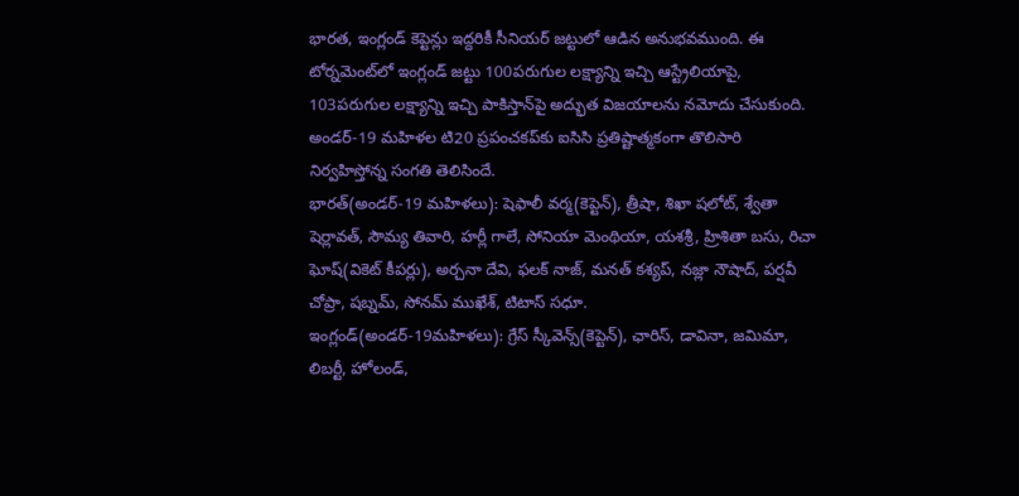భారత, ఇంగ్లండ్‌ కెప్టెన్లు ఇద్దరికీ సీనియర్‌ జట్టులో ఆడిన అనుభవముంది. ఈ టోర్నమెంట్‌లో ఇంగ్లండ్‌ జట్టు 100పరుగుల లక్ష్యాన్ని ఇచ్చి ఆస్ట్రేలియాపై, 103పరుగుల లక్ష్యాన్ని ఇచ్చి పాకిస్తాన్‌పై అద్భుత విజయాలను నమోదు చేసుకుంది. అండర్‌-19 మహిళల టి20 ప్రపంచకప్‌కు ఐసిసి ప్రతిష్టాత్మకంగా తొలిసారి నిర్వహిస్తోన్న సంగతి తెలిసిందే.
భారత్‌(అండర్‌-19 మహిళలు): షెఫాలీ వర్మ(కెప్టెన్‌), త్రీషా, శిఖా షలోట్‌, శ్వేతా షెర్లావత్‌, సౌమ్య తివారి, హర్లీ గాలే, సోనియా మెంథియా, యశశ్రీ, హ్రిశితా బసు, రిచా ఘోష్‌(వికెట్‌ కీపర్లు), అర్చనా దేవి, ఫలక్‌ నాజ్‌, మనత్‌ కశ్యప్‌, నజ్లా నౌషాద్‌, పర్షవీ చోప్రా, షబ్నమ్‌, సోనమ్‌ ముఖేశ్‌, టిటాస్‌ సధూ.
ఇంగ్లండ్‌(అండర్‌-19మహిళలు): గ్రేస్‌ స్కీవెన్స్‌(కెప్టెన్‌), ఛారిస్‌, డావినా, జమిమా, లిబర్టీ, హోలండ్‌,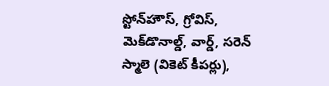స్టోన్‌హౌస్‌, గ్రోవిస్‌, మెక్‌డొనాల్డ్‌, వార్డ్‌, సరెన్‌ స్మాలె (వికెట్‌ కీపర్లు),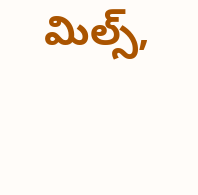మిల్స్‌,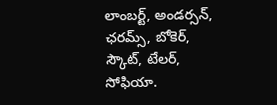లాంబర్ట్‌, అండర్సన్‌, ఛరమ్స్‌, బోకెర్‌, స్కౌట్‌, టేలర్‌, సోఫియా.